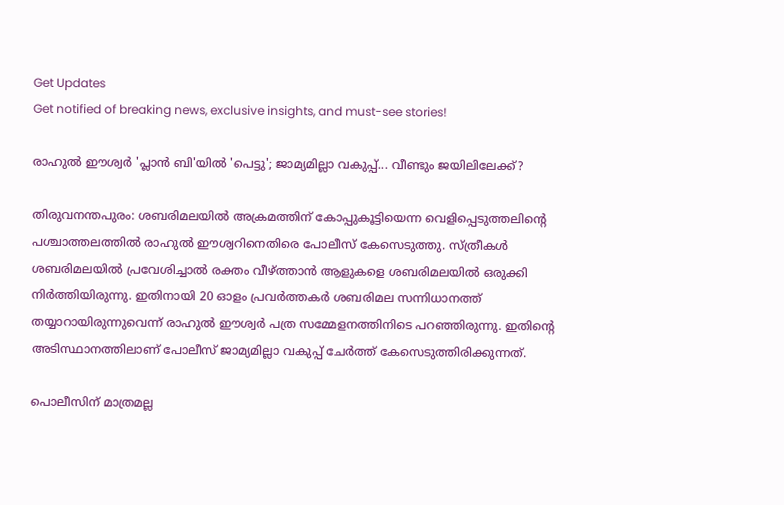Get Updates
Get notified of breaking news, exclusive insights, and must-see stories!

രാഹുൽ ഈശ്വർ 'പ്ലാൻ ബി'യിൽ 'പെട്ടു'; ജാമ്യമില്ലാ വകുപ്പ്... വീണ്ടും ജയിലിലേക്ക്?

തിരുവനന്തപുരം: ശബരിമലയില്‍ അക്രമത്തിന് കോപ്പുകൂട്ടിയെന്ന വെളിപ്പെടുത്തലിന്‍റെ പശ്ചാത്തലത്തില്‍ രാഹുൽ ഈശ്വറിനെതിരെ പോലീസ് കേസെടുത്തു. സ്ത്രീകള്‍ ശബരിമലയില്‍ പ്രവേശിച്ചാല്‍ രക്തം വീ‍ഴ്ത്താന്‍ ആളുകളെ ശബരിമലയില്‍ ഒരുക്കി നിര്‍ത്തിയിരുന്നു. ഇതിനായി 20 ഓളം പ്രവര്‍ത്തകര്‍ ശബരിമല സന്നിധാനത്ത് തയ്യാറായിരുന്നുവെന്ന് രാഹുല്‍ ഈശ്വര്‍ പത്ര സമ്മേളനത്തിനിടെ പറഞ്ഞിരുന്നു. ഇതിന്റെ അടിസ്ഥാനത്തിലാണ് പോലീസ് ജാമ്യമില്ലാ വകുപ്പ് ചേർത്ത് കേസെടുത്തിരിക്കുന്നത്.

പൊലീസിന് മാത്രമല്ല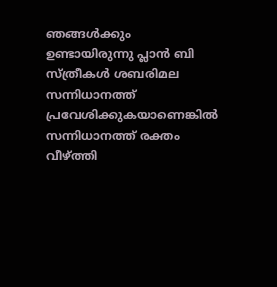ഞങ്ങള്‍ക്കും ഉണ്ടായിരുന്നു പ്ലാന്‍ ബി സ്ത്രീകള്‍ ശബരിമല സന്നിധാനത്ത് പ്രവേശിക്കുകയാണെങ്കില്‍ സന്നിധാനത്ത് രക്തം വീ‍ഴ്ത്തി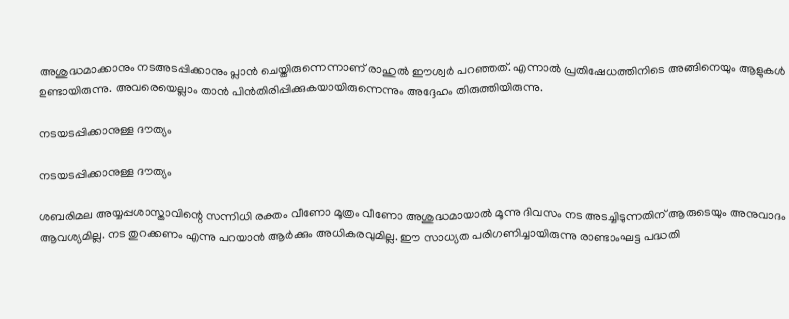അശുദ്ധമാക്കാനും നടഅടപ്പിക്കാനും പ്ലാൻ ചെയ്തിരുന്നെന്നാണ് രാഹുൽ ഈശ്വർ പറഞ്ഞത്. എന്നാൽ പ്രതിഷേധത്തിനിടെ അങ്ങിനെയും ആളുകൾ ഉണ്ടായിരുന്നു. അവരെയെല്ലാം താൻ പിൻതിരിപ്പിക്കുകയായിരുന്നെന്നും അദ്ദേഹം തിരുത്തിയിരുന്നു.

നടയടപ്പിക്കാനുള്ള ദൗത്യം

നടയടപ്പിക്കാനുള്ള ദൗത്യം

ശബരിമല അയ്യപ്പശാസ്താവിന്റെ സന്നിധി രക്തം വീണോ മൂത്രം വീണോ അശുദ്ധമായാല്‍ മൂന്നു ദിവസം നട അടച്ചിടുന്നതിന് ആരുടെയും അനുവാദം ആവശ്യമില്ല. നട തുറക്കണം എന്നു പറയാന്‍ ആര്‍ക്കും അധികരവുമില്ല. ഈ സാധ്യത പരിഗണിച്ചായിരുന്നു രാണ്ടാംഘട്ട പദ്ധതി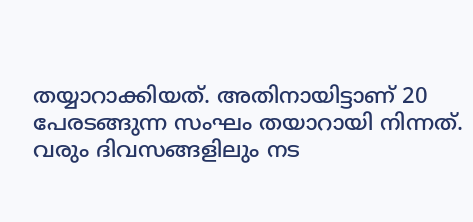തയ്യാറാക്കിയത്. അതിനായിട്ടാണ് 20 പേരടങ്ങുന്ന സംഘം തയാറായി നിന്നത്. വരും ദിവസങ്ങളിലും നട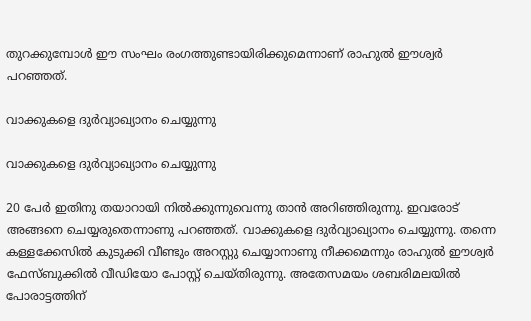തുറക്കുമ്പോള്‍ ഈ സംഘം രംഗത്തുണ്ടായിരിക്കുമെന്നാണ് രാഹുല്‍ ഈശ്വര്‍ പറഞ്ഞത്.

വാക്കുകളെ ദുർവ്യാഖ്യാനം ചെയ്യുന്നു

വാക്കുകളെ ദുർവ്യാഖ്യാനം ചെയ്യുന്നു

20 പേർ ഇതിനു തയാറായി നിൽക്കുന്നുവെന്നു താൻ അറിഞ്ഞിരുന്നു. ഇവരോട് അങ്ങനെ ചെയ്യരുതെന്നാണു പറഞ്ഞത്. വാക്കുകളെ ദുർവ്യാഖ്യാനം ചെയ്യുന്നു. തന്നെ കള്ളക്കേസിൽ കുടുക്കി വീണ്ടും അറസ്റ്റു ചെയ്യാനാണു നീക്കമെന്നും രാഹുൽ ഈശ്വർ ഫേസ്ബുക്കിൽ വീഡിയോ പോസ്റ്റ് ചെയ്തിരുന്നു. അതേസമയം ശബരിമലയിൽ പോരാട്ടത്തിന്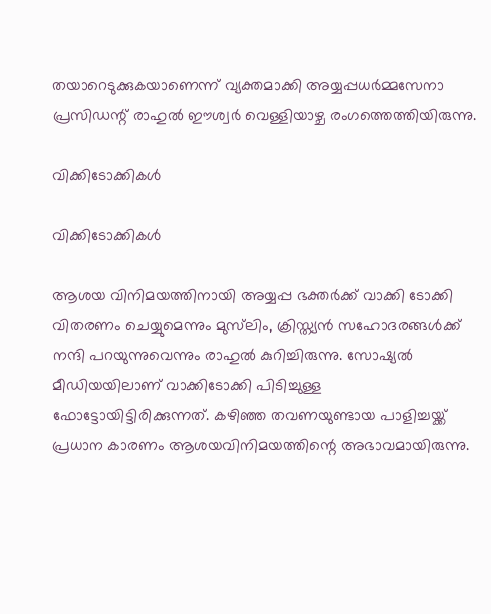തയാറെടുക്കുകയാണെന്ന് വ്യക്തമാക്കി അയ്യപ്പധര്‍മ്മസേനാ പ്രസിഡന്റ് രാഹുല്‍ ഈശ്വർ വെള്ളിയാഴ്ച രംഗത്തെത്തിയിരുന്നു.

വിക്കിടോക്കികൾ

വിക്കിടോക്കികൾ

ആശയ വിനിമയത്തിനായി അയ്യപ്പ ഭക്തര്‍ക്ക് വാക്കി ടോക്കി വിതരണം ചെയ്യുമെന്നും മുസ്‌‌ലിം, ക്രിസ്ത്യന്‍ സഹോദരങ്ങൾക്ക് നന്ദി പറയുന്നുവെന്നും രാഹുൽ കുറിച്ചിരുന്നു. സോഷ്യൽ മീഡിയയിലാണ് വാക്കിടോക്കി പിടിച്ചുള്ള ഫോട്ടോയിട്ടിരിക്കുന്നത്. കഴിഞ്ഞ തവണയുണ്ടായ പാളിച്ചയ്ക്ക് പ്രധാന കാരണം ആശയവിനിമയത്തിന്റെ അഭാവമായിരുന്നു.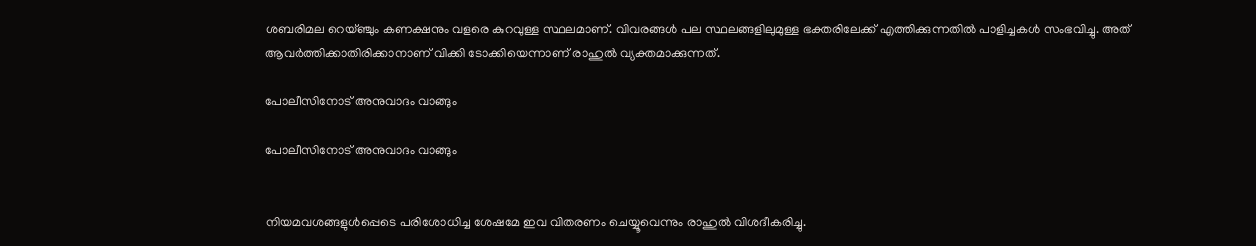ശബരിമല റെയ്ഞ്ചും കണക്ഷനും വളരെ കുറവുള്ള സ്ഥലമാണ്. വിവരങ്ങൾ പല സ്ഥലങ്ങളിലുമുള്ള ഭക്തരിലേക്ക് എത്തിക്കുന്നതിൽ പാളിച്ചകൾ സംഭവിച്ചു. അത് ആവർത്തിക്കാതിരിക്കാനാണ് വിക്കി ടോക്കിയെന്നാണ് രാഹുൽ വ്യക്തമാക്കുന്നത്.

പോലീസിനോട് അനുവാദം വാങ്ങും

പോലീസിനോട് അനുവാദം വാങ്ങും


നിയമവശങ്ങളുൾപ്പെടെ പരിശോധിച്ച ശേഷമേ ഇവ വിതരണം ചെയ്യൂവെന്നും രാഹുല്‍ വിശദീകരിച്ചു.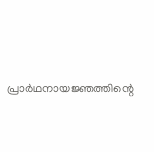പ്രാർഥനായജ്ഞത്തിന്റെ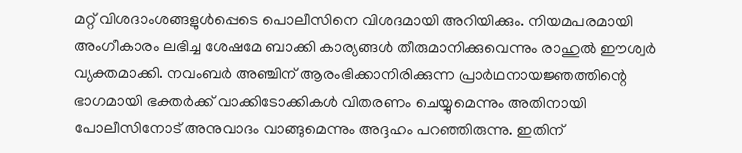മറ്റ് വിശദാംശങ്ങളുൾപ്പെടെ പൊലീസിനെ വിശദമായി അറിയിക്കും. നിയമപരമായി അംഗീകാരം ലഭിച്ച ശേഷമേ ബാക്കി കാര്യങ്ങൾ തീരുമാനിക്കുവെന്നും രാഹുൽ ഈശ്വർ വ്യക്തമാക്കി. നവംബര്‍ അഞ്ചിന് ആരംഭിക്കാനിരിക്കുന്ന പ്രാർഥനായജ്ഞത്തിന്റെ ഭാഗമായി ഭക്തർക്ക് വാക്കിടോക്കികൾ വിതരണം ചെയ്യുമെന്നും അതിനായി പോലീസിനോട് അനുവാദം വാങ്ങുമെന്നും അദ്ദഹം പറഞ്ഞിരുന്നു. ഇതിന്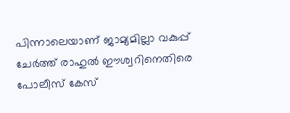പിന്നാലെയാണ് ജാമ്യമില്ലാ വകുപ്പ് ചേർത്ത് രാഹുൽ ഈശ്വറിനെതിരെ പോലീസ് കേസ്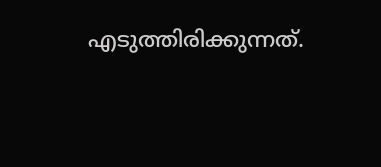എടുത്തിരിക്കുന്നത്.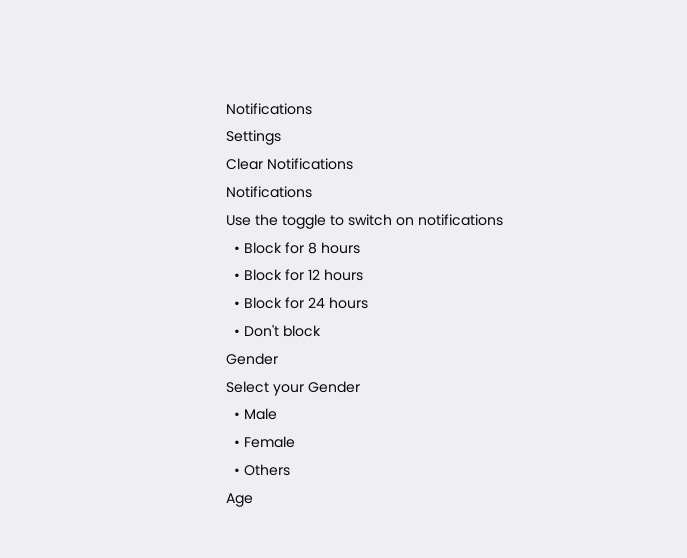Notifications
Settings
Clear Notifications
Notifications
Use the toggle to switch on notifications
  • Block for 8 hours
  • Block for 12 hours
  • Block for 24 hours
  • Don't block
Gender
Select your Gender
  • Male
  • Female
  • Others
Age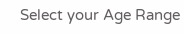Select your Age Range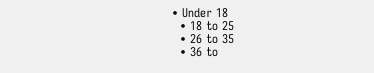• Under 18
  • 18 to 25
  • 26 to 35
  • 36 to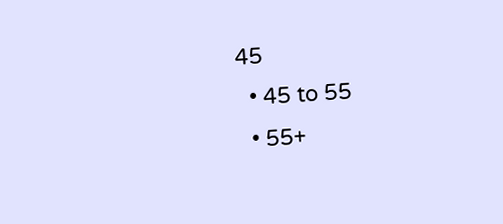45
  • 45 to 55
  • 55+